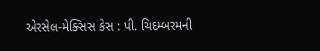એરસેલ-મેક્સિસ કેસ : પી. ચિદમ્બરમની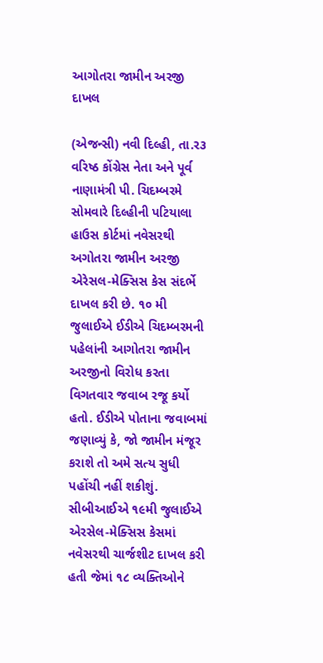આગોતરા જામીન અરજી દાખલ

(એજન્સી) નવી દિલ્હી, તા.ર૩
વરિષ્ઠ કોંગ્રેસ નેતા અને પૂર્વ નાણામંત્રી પી. ચિદમ્બરમે સોમવારે દિલ્હીની પટિયાલા હાઉસ કોર્ટમાં નવેસરથી અગોતરા જામીન અરજી એરેસલ-મેક્સિસ કેસ સંદર્ભે દાખલ કરી છે. ૧૦ મી જુલાઈએ ઈડીએ ચિદમ્બરમની પહેલાંની આગોતરા જામીન અરજીનો વિરોધ કરતા વિગતવાર જવાબ રજૂ કર્યો હતો. ઈડીએ પોતાના જવાબમાં જણાવ્યું કે, જો જામીન મંજૂર કરાશે તો અમે સત્ય સુધી પહોંચી નહીં શકીશું. સીબીઆઈએ ૧૯મી જુલાઈએ એરસેલ-મેક્સિસ કેસમાં નવેસરથી ચાર્જશીટ દાખલ કરી હતી જેમાં ૧૮ વ્યક્તિઓને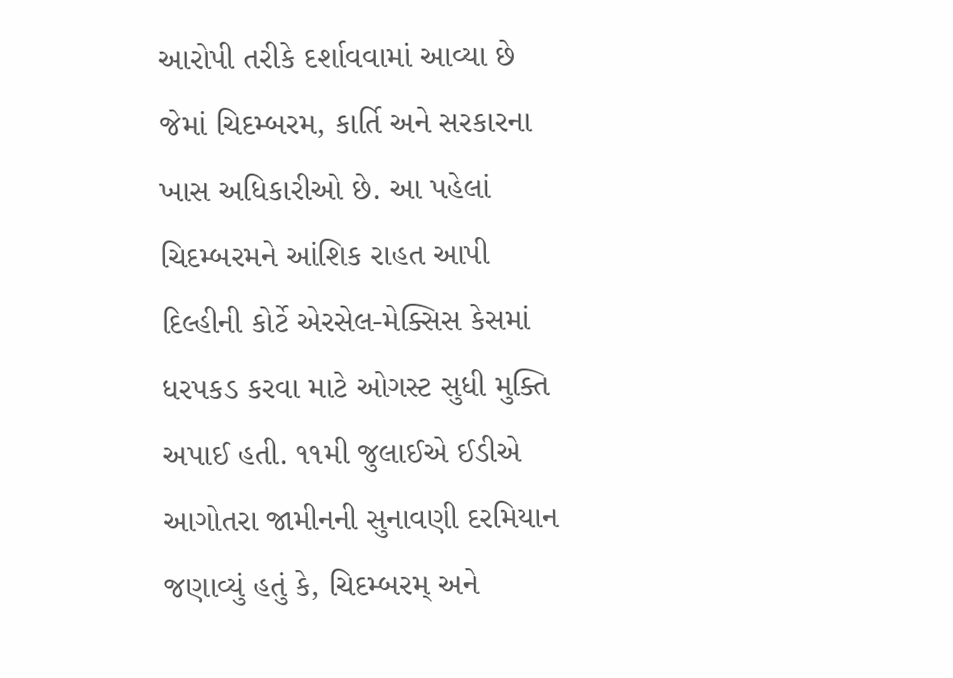આરોપી તરીકે દર્શાવવામાં આવ્યા છે જેમાં ચિદમ્બરમ, કાર્તિ અને સરકારના ખાસ અધિકારીઓ છે. આ પહેલાં ચિદમ્બરમને આંશિક રાહત આપી દિલ્હીની કોર્ટે એરસેલ-મેક્સિસ કેસમાં ધરપકડ કરવા માટે ઓગસ્ટ સુધી મુક્તિ અપાઈ હતી. ૧૧મી જુલાઈએ ઈડીએ આગોતરા જામીનની સુનાવણી દરમિયાન જણાવ્યું હતું કે, ચિદમ્બરમ્‌ અને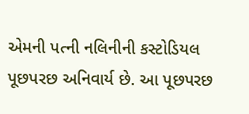એમની પત્ની નલિનીની કસ્ટોડિયલ પૂછપરછ અનિવાર્ય છે. આ પૂછપરછ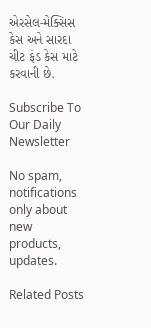એરસેલ-મેક્સિસ કેસ અને સારદા ચીટ ફંડ કેસ માટે કરવાની છે.

Subscribe To Our Daily Newsletter

No spam, notifications only about new products, updates.

Related Posts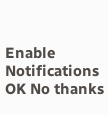Enable Notifications OK No thanks